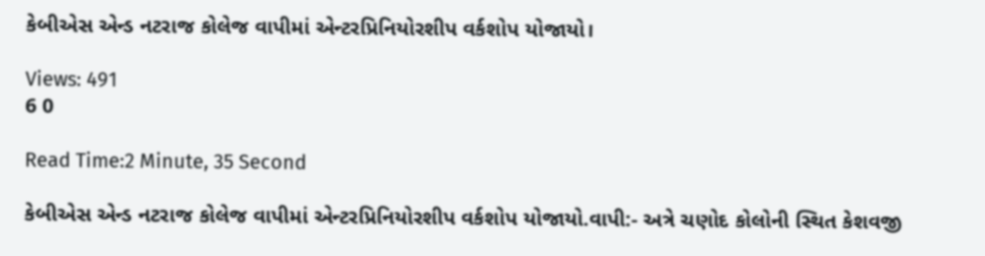કેબીએસ એન્ડ નટરાજ કોલેજ વાપીમાં એન્ટરપ્રિનિયોરશીપ વર્કશોપ યોજાયો।

Views: 491
6 0

Read Time:2 Minute, 35 Second

કેબીએસ એન્ડ નટરાજ કોલેજ વાપીમાં એન્ટરપ્રિનિયોરશીપ વર્કશોપ યોજાયો.વાપી:- અત્રે ચણોદ કોલોની સ્થિત કેશવજી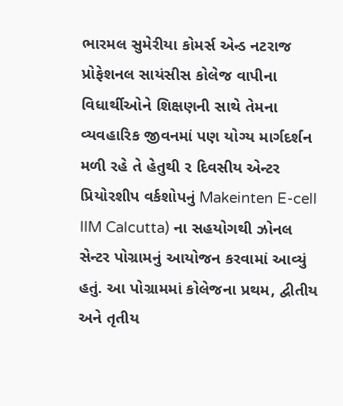ભારમલ સુમેરીયા કોમર્સ એન્ડ નટરાજ પ્રોફેશનલ સાયંસીસ કોલેજ વાપીના વિધાર્થીઓને શિક્ષણની સાથે તેમના વ્યવહારિક જીવનમાં પણ યોગ્ય માર્ગદર્શન મળી રહે તે હેતુથી ર દિવસીય એન્ટર પ્રિયોરશીપ વર્કશોપનું Makeinten E-cell IIM Calcutta) ના સહયોગથી ઝોનલ સેન્ટર પોગ્રામનું આયોજન કરવામાં આવ્યું હતું. આ પોગ્રામમાં કોલેજના પ્રથમ, દ્વીતીય અને તૃતીય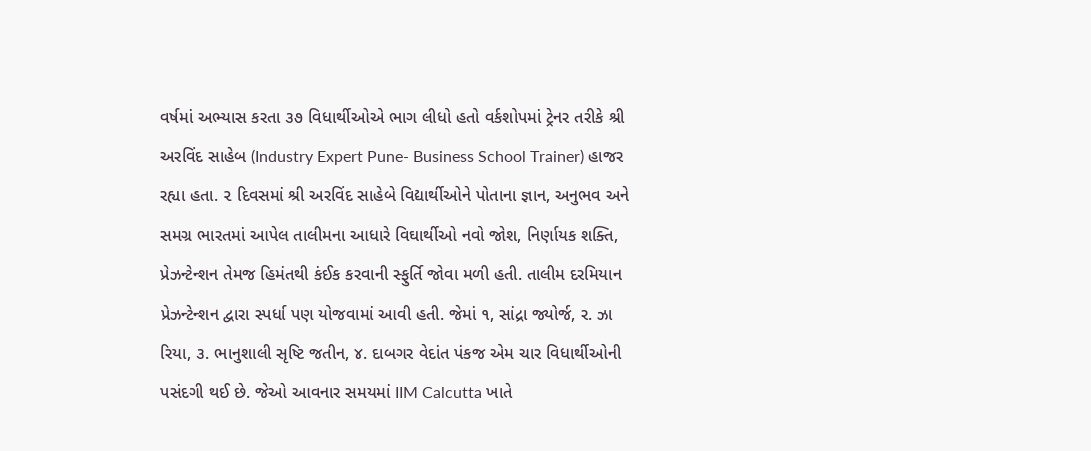વર્ષમાં અભ્યાસ કરતા ૩૭ વિધાર્થીઓએ ભાગ લીધો હતો વર્કશોપમાં ટ્રેનર તરીકે શ્રી અરવિંદ સાહેબ (Industry Expert Pune- Business School Trainer) હાજર રહ્યા હતા. ૨ દિવસમાં શ્રી અરવિંદ સાહેબે વિદ્યાર્થીઓને પોતાના જ્ઞાન, અનુભવ અને સમગ્ર ભારતમાં આપેલ તાલીમના આધારે વિઘાર્થીઓ નવો જોશ, નિર્ણાયક શક્તિ, પ્રેઝન્ટેન્શન તેમજ હિમંતથી કંઈક કરવાની સ્ફુર્તિ જોવા મળી હતી. તાલીમ દરમિયાન પ્રેઝન્ટેન્શન દ્વારા સ્પર્ધા પણ યોજવામાં આવી હતી. જેમાં ૧, સાંદ્રા જ્યોર્જ, ર. ઝા રિયા, ૩. ભાનુશાલી સૃષ્ટિ જતીન, ૪. દાબગર વેદાંત પંકજ એમ ચાર વિધાર્થીઓની પસંદગી થઈ છે. જેઓ આવનાર સમયમાં IIM Calcutta ખાતે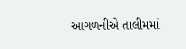આગળનીએ તાલીમમાં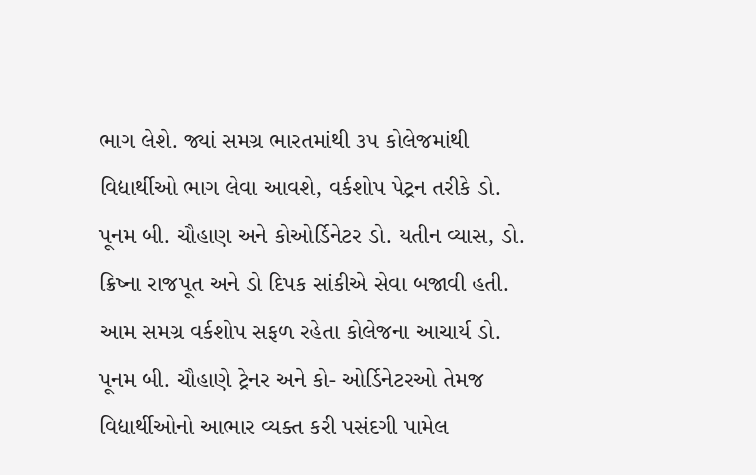ભાગ લેશે. જ્યાં સમગ્ર ભારતમાંથી ૩૫ કોલેજમાંથી વિદ્યાર્થીઓ ભાગ લેવા આવશે, વર્કશોપ પેટ્રન તરીકે ડો. પૂનમ બી. ચૌહાણ અને કોઓર્ડિનેટર ડો. યતીન વ્યાસ, ડો. ક્રિષ્ના રાજપૂત અને ડો દિપક સાંકીએ સેવા બજાવી હતી. આમ સમગ્ર વર્કશોપ સફળ રહેતા કોલેજના આચાર્ય ડો. પૂનમ બી. ચૌહાણે ટ્રેનર અને કો- ઓર્ડિનેટરઓ તેમજ વિદ્યાર્થીઓનો આભાર વ્યક્ત કરી પસંદગી પામેલ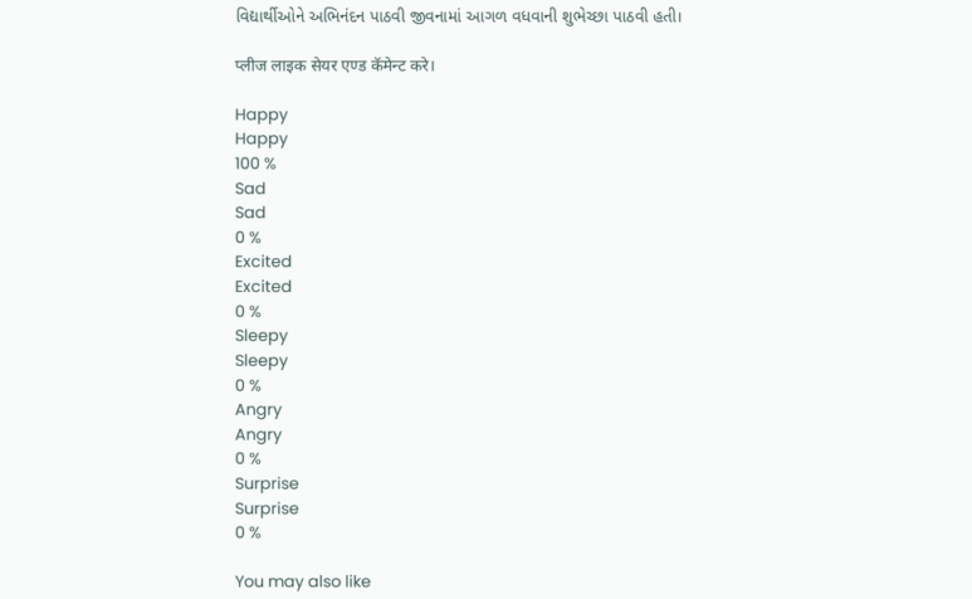વિદ્યાર્થીઓને અભિનંદન પાઠવી જીવનામાં આગળ વધવાની શુભેચ્છા પાઠવી હતી।

प्लीज लाइक सेयर एण्ड कॅमेन्ट करे।

Happy
Happy
100 %
Sad
Sad
0 %
Excited
Excited
0 %
Sleepy
Sleepy
0 %
Angry
Angry
0 %
Surprise
Surprise
0 %

You may also like